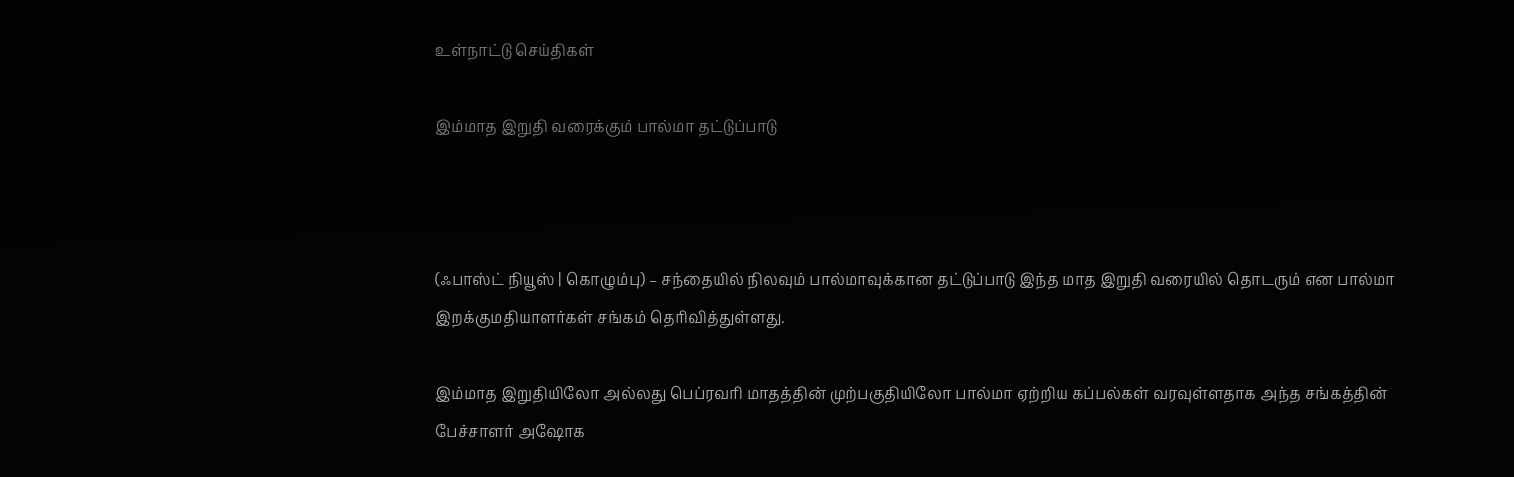உள்நாட்டு செய்திகள்

இம்மாத இறுதி வரைக்கும் பால்மா தட்டுப்பாடு



(ஃபாஸ்ட் நியூஸ் | கொழும்பு) – சந்தையில் நிலவும் பால்மாவுக்கான தட்டுப்பாடு இந்த மாத இறுதி வரையில் தொடரும் என பால்மா இறக்குமதியாளர்கள் சங்கம் தெரிவித்துள்ளது.

இம்மாத இறுதியிலோ அல்லது பெப்ரவரி மாதத்தின் முற்பகுதியிலோ பால்மா ஏற்றிய கப்பல்கள் வரவுள்ளதாக அந்த சங்கத்தின் பேச்சாளர் அஷோக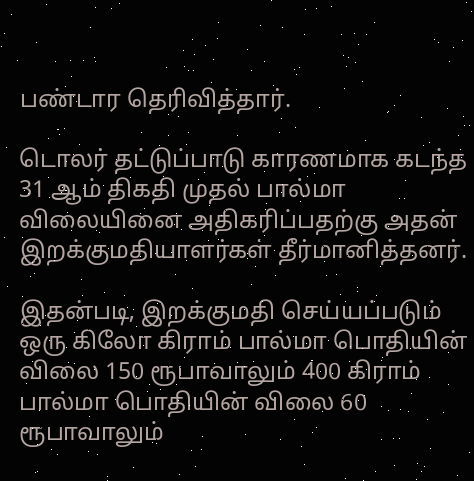பண்டார தெரிவித்தார்.

டொலர் தட்டுப்பாடு காரணமாக கடந்த 31 ஆம் திகதி முதல் பால்மா விலையினை அதிகரிப்பதற்கு அதன் இறக்குமதியாளர்கள் தீர்மானித்தனர்.

இதன்படி, இறக்குமதி செய்யப்படும் ஒரு கிலோ கிராம் பால்மா பொதியின் விலை 150 ரூபாவாலும் 400 கிராம் பால்மா பொதியின் விலை 60 ரூபாவாலும்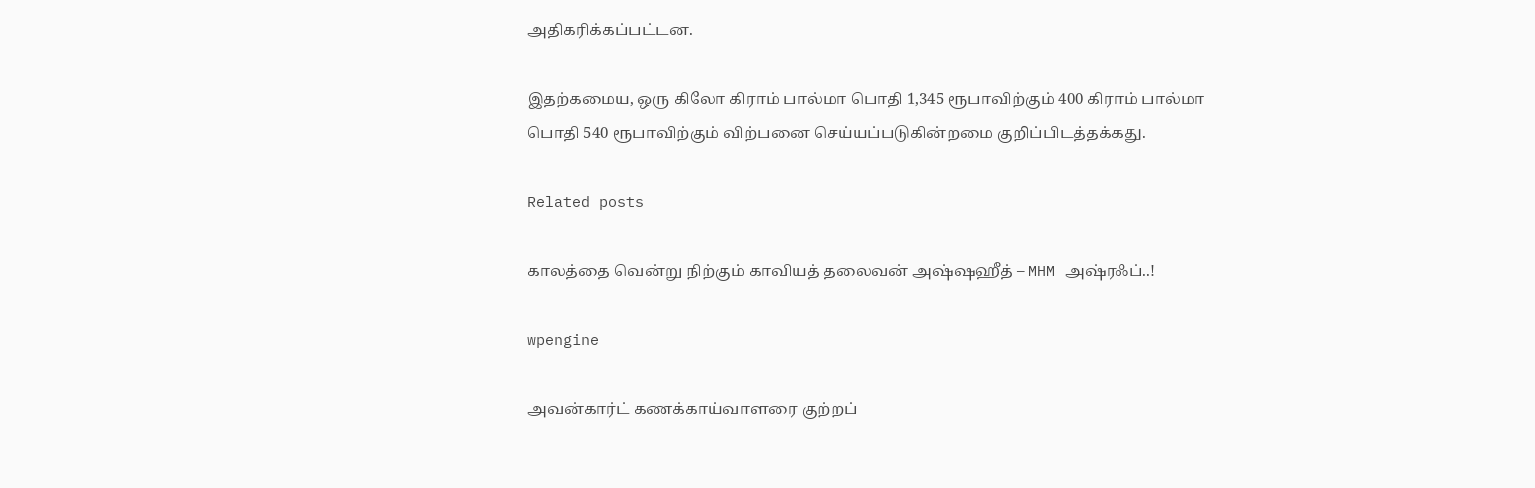அதிகரிக்கப்பட்டன.

இதற்கமைய, ஒரு கிலோ கிராம் பால்மா பொதி 1,345 ரூபாவிற்கும் 400 கிராம் பால்மா பொதி 540 ரூபாவிற்கும் விற்பனை செய்யப்படுகின்றமை குறிப்பிடத்தக்கது.

Related posts

காலத்தை வென்று நிற்கும் காவியத் தலைவன் அஷ்ஷஹீத் – MHM அஷ்ரஃப்..!

wpengine

அவன்கார்ட் கணக்காய்வாளரை குற்றப்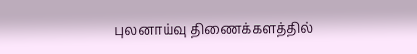புலனாய்வு திணைக்களத்தில்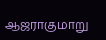ஆஜராகுமாறு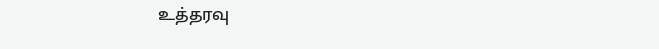உத்தரவு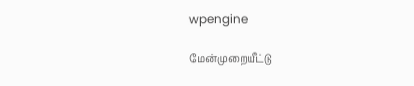wpengine

மேன்முறையீட்டு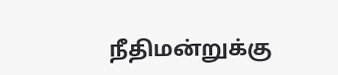நீதிமன்றுக்கு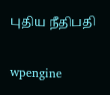புதிய நீதிபதி

wpengine